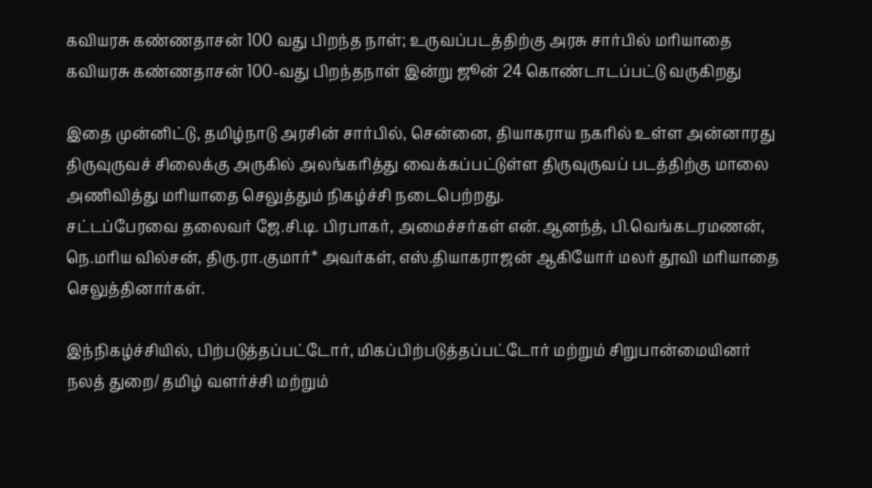கவியரசு கண்ணதாசன் 100 வது பிறந்த நாள்; உருவப்படத்திற்கு அரசு சார்பில் மரியாதை
கவியரசு கண்ணதாசன் 100-வது பிறந்தநாள் இன்று ஜூன் 24 கொண்டாடப்பட்டு வருகிறது

இதை முன்னிட்டு, தமிழ்நாடு அரசின் சார்பில், சென்னை, தியாகராய நகரில் உள்ள அன்னாரது திருவுருவச் சிலைக்கு அருகில் அலங்கரித்து வைக்கப்பட்டுள்ள திருவுருவப் படத்திற்கு மாலை அணிவித்து மரியாதை செலுத்தும் நிகழ்ச்சி நடைபெற்றது.
சட்டப்பேரவை தலைவர் ஜே.சி.டி. பிரபாகர், அமைச்சர்கள் என்.ஆனந்த், பி.வெங்கடரமணன், நெ.மரிய வில்சன், திரு.ரா.குமார்* அவர்கள், எஸ்.தியாகராஜன் ஆகியோர் மலர் தூவி மரியாதை செலுத்தினார்கள்.

இந்நிகழ்ச்சியில், பிற்படுத்தப்பட்டோர், மிகப்பிற்படுத்தப்பட்டோர் மற்றும் சிறுபான்மையினர் நலத் துறை/ தமிழ் வளர்ச்சி மற்றும்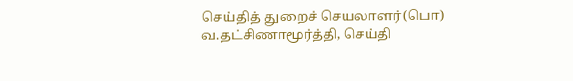செய்தித் துறைச் செயலாளர்(பொ) வ.தட்சிணாமூர்த்தி, செய்தி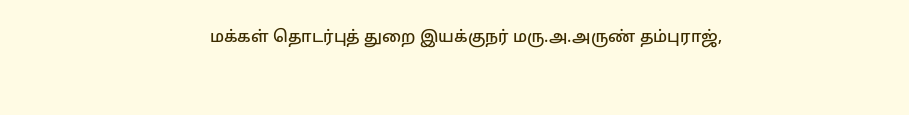மக்கள் தொடர்புத் துறை இயக்குநர் மரு.அ.அருண் தம்புராஜ்,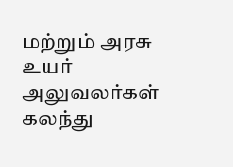மற்றும் அரசு உயர் அலுவலர்கள் கலந்து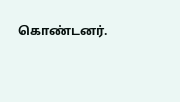கொண்டனர்.